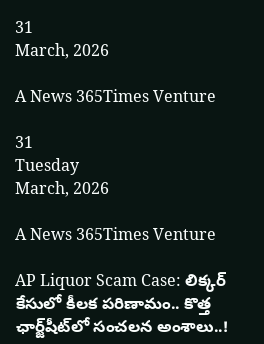31
March, 2026

A News 365Times Venture

31
Tuesday
March, 2026

A News 365Times Venture

AP Liquor Scam Case: లిక్కర్‌ కేసులో కీలక పరిణామం.. కొత్త ఛార్జ్‌షీట్‌లో సంచలన అంశాలు..!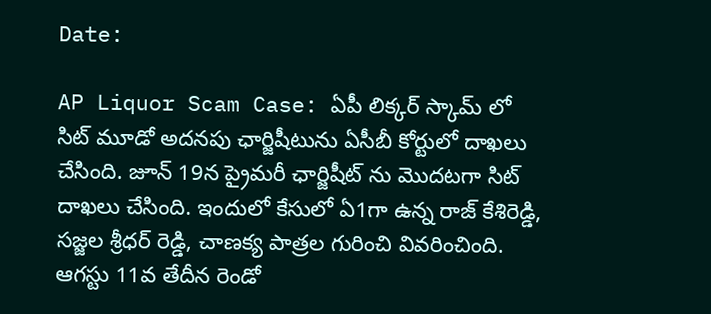Date:

AP Liquor Scam Case: ఏపీ లిక్కర్ స్కామ్ లో సిట్ మూడో అదనపు ఛార్జిషీటును ఏసీబీ కోర్టులో దాఖలు చేసింది. జూన్ 19న ప్రైమరీ ఛార్జిషీట్ ను మొదటగా సిట్ దాఖలు చేసింది. ఇందులో కేసులో ఏ1గా ఉన్న రాజ్ కేశిరెడ్డి, సజ్జల శ్రీధర్ రెడ్డి, చాణక్య పాత్రల గురించి వివరించింది. ఆగస్టు 11వ తేదీన రెండో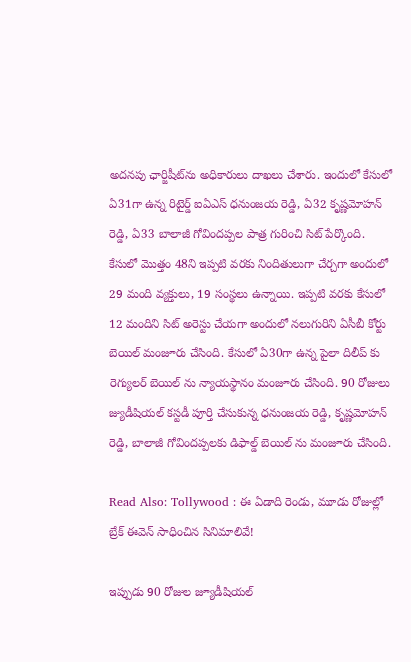అదనపు ఛార్జిషీట్‌ను అధికారులు దాఖలు చేశారు. ఇందులో కేసులో ఏ31గా ఉన్న రిటైర్డ్ ఐఏఎస్ ధనుంజయ రెడ్డి, ఏ32 కృష్ణమోహన్ రెడ్డి, ఏ33 బాలాజీ గోవిందప్పల పాత్ర గురించి సిట్ పేర్కొంది. కేసులో మొత్తం 48ని ఇప్పటి వరకు నిందితులుగా చేర్చగా అందులో 29 మంది వ్యక్తులు, 19 సంస్థలు ఉన్నాయి. ఇప్పటి వరకు కేసులో 12 మందిని సిట్ అరెస్టు చేయగా అందులో నలుగురిని ఏసీబీ కోర్టు బెయిల్ మంజూరు చేసింది. కేసులో ఏ30గా ఉన్న పైలా దిలీప్ కు రెగ్యులర్ బెయిల్ ను న్యాయస్థానం మంజూరు చేసింది. 90 రోజులు జ్యుడీషియల్ కస్టడీ పూర్తి చేసుకున్న ధనుంజయ రెడ్డి, కృష్ణమోహన్ రెడ్డి, బాలాజీ గోవిందప్పలకు డిఫాల్డ్ బెయిల్ ను మంజూరు చేసింది.

Read Also: Tollywood : ఈ ఏడాది రెండు, మూడు రోజుల్లో బ్రేక్‌ ఈవెన్‌ సాధించిన సినిమాలివే!

ఇప్పుడు 90 రోజుల జ్యూడీషియల్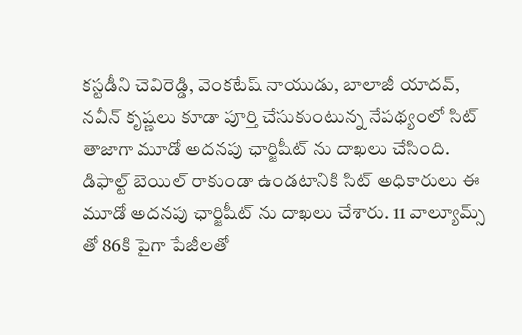కస్టడీని చెవిరెడ్డి, వెంకటేష్ నాయుడు, బాలాజీ యాదవ్, నవీన్ కృష్ణలు కూడా పూర్తి చేసుకుంటున్న నేపథ్యంలో సిట్ తాజాగా మూడో అదనపు ఛార్జిషీట్‌ ను దాఖలు చేసింది. డిఫాల్ట్ బెయిల్ రాకుండా ఉండటానికి సిట్ అధికారులు ఈ మూడో అదనపు ఛార్జిషీట్ ను దాఖలు చేశారు. 11 వాల్యూమ్స్ తో 86కి పైగా పేజీలతో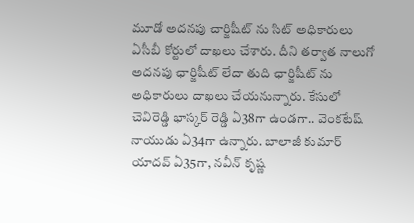మూడో అదనపు చార్జిషీట్ ను సిట్ అధికారులు ఏసీబీ కోర్టులో దాఖలు చేశారు. దీని తర్వాత నాలుగో అదనపు ఛార్జిషీట్ లేదా తుది ఛార్జిషీట్ ను అధికారులు దాఖలు చేయనున్నారు. కేసులో చెవిరెడ్డి భాస్కర్ రెడ్డి ఏ38గా ఉండగా.. వెంకటేష్ నాయుడు ఏ34గా ఉన్నారు. బాలాజీ కుమార్ యాదవ్ ఏ35గా, నవీన్ కృష్ణ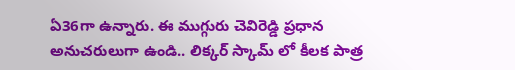ఏ36గా ఉన్నారు. ఈ ముగ్గురు చెవిరెడ్డి ప్రధాన అనుచరులుగా ఉండి.. లిక్కర్ స్కామ్ లో కీలక పాత్ర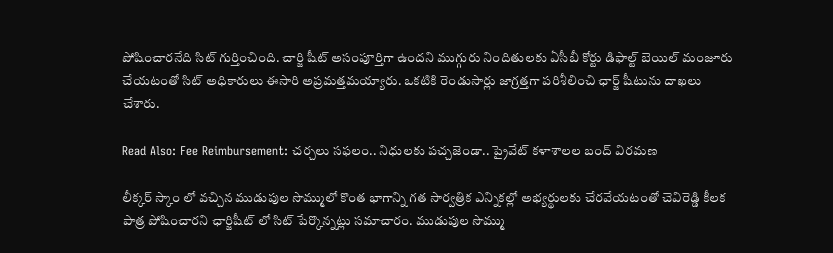పోషించారనేది సిట్ గుర్తించింది. చార్జి షీట్ అసంపూర్తిగా ఉందని ముగ్గురు నిందితులకు ఏసీబీ కోర్టు డిఫాల్ట్ బెయిల్ మంజూరు చేయటంతో సిట్ అధికారులు ఈసారి అప్రమత్తమయ్యారు. ఒకటికి రెండుసార్లు జాగ్రత్తగా పరిశీలించి ఛార్జ్ షీటును దాఖలు చేశారు.

Read Also: Fee Reimbursement: చర్చలు సఫలం.. నిధులకు పచ్చజెండా.. ప్రైవేట్ కళాశాలల బంద్ విరమణ

లీక్కర్ స్కాం లో వచ్చిన ముడుపుల సొమ్ములో కొంత భాగాన్ని గత సార్వత్రిక ఎన్నికల్లో అభ్యర్థులకు చేరవేయటంతో చెవిరెడ్డి కీలక పాత్ర పోషించారని ఛార్జిషీట్ లో సిట్ పేర్కొన్నట్లు సమాచారం. ముడుపుల సొమ్ము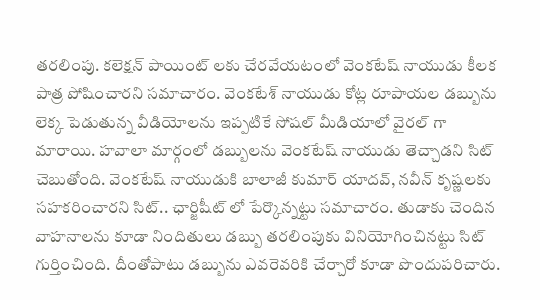తరలింపు. కలెక్షన్ పాయింట్ లకు చేరవేయటంలో వెంకటేష్ నాయుడు కీలక పాత్ర పోషించారని సమాచారం. వెంకటేశ్ నాయుడు కోట్ల రూపాయల డబ్బును లెక్క పెడుతున్న వీడియోలను ఇప్పటికే సోషల్ మీడియాలో వైరల్ గా మారాయి. హవాలా మార్గంలో డబ్బులను వెంకటేష్ నాయుడు తెచ్చాడని సిట్ చెబుతోంది. వెంకటేష్ నాయుడుకి బాలాజీ కుమార్ యాదవ్, నవీన్ కృష్ణలకు సహకరించారని సిట్.. ఛార్జిషీట్ లో పేర్కొన్నట్టు సమాచారం. తుడాకు చెందిన వాహనాలను కూడా నిందితులు డబ్బు తరలింపుకు వినియోగించినట్టు సిట్ గుర్తించింది. దీంతోపాటు డబ్బును ఎవరెవరికి చేర్చారో కూడా పొందుపరిచారు.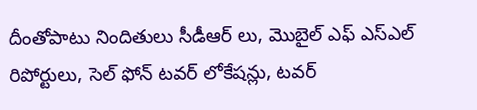దీంతోపాటు నిందితులు సీడీఆర్ లు, మొబైల్ ఎఫ్ ఎస్ఎల్ రిపోర్టులు, సెల్ ఫోన్ టవర్ లోకేషన్లు, టవర్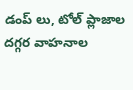డంప్ లు, టోల్ ప్లాజాల దగ్గర వాహనాల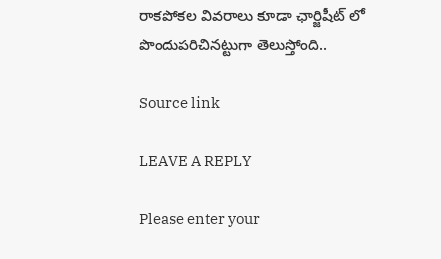రాకపోకల వివరాలు కూడా ఛార్జిషీట్ లో పొందుపరిచినట్టుగా తెలుస్తోంది..

Source link

LEAVE A REPLY

Please enter your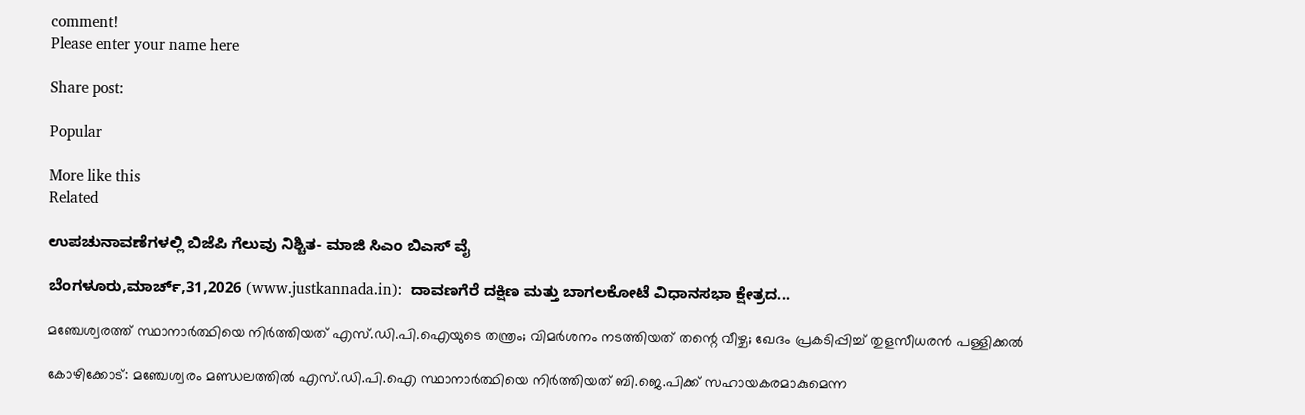comment!
Please enter your name here

Share post:

Popular

More like this
Related

ಉಪಚುನಾವಣೆಗಳಲ್ಲಿ ಬಿಜೆಪಿ ಗೆಲುವು ನಿಶ್ಚಿತ- ಮಾಜಿ ಸಿಎಂ ಬಿಎಸ್ ವೈ

ಬೆಂಗಳೂರು,ಮಾರ್ಚ್,31,2026 (www.justkannada.in):  ದಾವಣಗೆರೆ ದಕ್ಷಿಣ ಮತ್ತು ಬಾಗಲಕೋಟೆ ವಿಧಾನಸಭಾ ಕ್ಷೇತ್ರದ...

മഞ്ചേശ്വരത്ത് സ്ഥാനാര്‍ത്ഥിയെ നിര്‍ത്തിയത് എസ്.ഡി.പി.ഐയുടെ തന്ത്രം; വിമര്‍ശനം നടത്തിയത് തന്റെ വീഴ്ച; ഖേദം പ്രകടിപ്പിച്ച് തുളസീധരന്‍ പള്ളിക്കല്‍

കോഴിക്കോട്: മഞ്ചേശ്വരം മണ്ഡലത്തില്‍ എസ്.ഡി.പി.ഐ സ്ഥാനാര്‍ത്ഥിയെ നിര്‍ത്തിയത് ബി.ജെ.പിക്ക് സഹായകരമാകുമെന്ന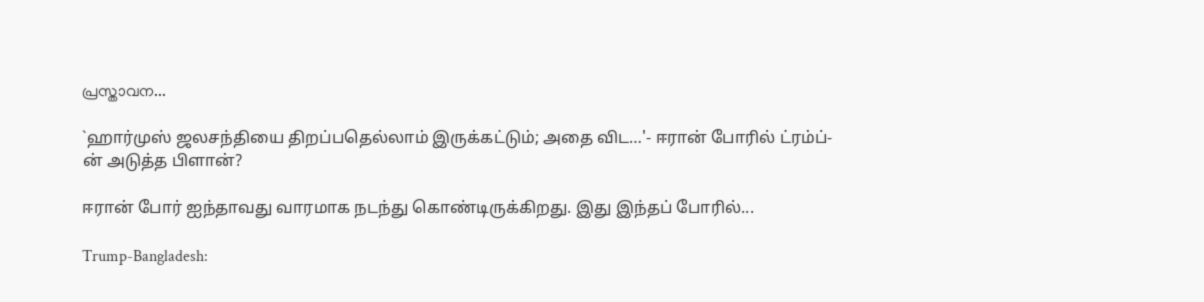പ്രസ്താവന...

`ஹார்முஸ் ஜலசந்தியை திறப்பதெல்லாம் இருக்கட்டும்; அதை விட…'- ஈரான் போரில் ட்ரம்ப்-ன் அடுத்த பிளான்?

ஈரான் போர் ஐந்தாவது வாரமாக நடந்து கொண்டிருக்கிறது. இது இந்தப் போரில்...

Trump-Bangladesh: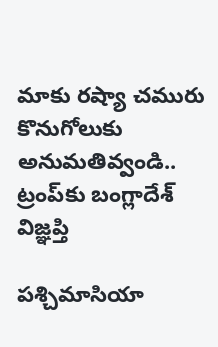మాకు రష్యా చమురు కొనుగోలుకు అనుమతివ్వండి.. ట్రంప్‌కు బంగ్లాదేశ్ విజ్ఞప్తి

పశ్చిమాసియా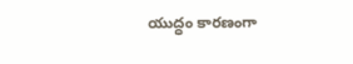యుద్ధం కారణంగా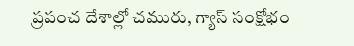ప్రపంచ దేశాల్లో చమురు, గ్యాస్ సంక్షోభం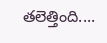తలెత్తింది....